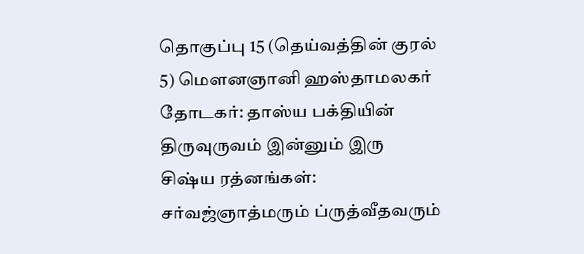தொகுப்பு 15 (தெய்வத்தின் குரல் 5) மௌனஞானி ஹஸ்தாமலகர் தோடகர்: தாஸ்ய பக்தியின் திருவுருவம் இன்னும் இரு சிஷ்ய ரத்னங்கள்: சர்வஜ்ஞாத்மரும் ப்ருத்வீதவரும்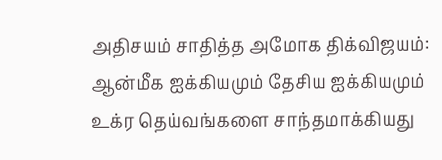அதிசயம் சாதித்த அமோக திக்விஜயம்: ஆன்மீக ஐக்கியமும் தேசிய ஐக்கியமும் உக்ர தெய்வங்களை சாந்தமாக்கியது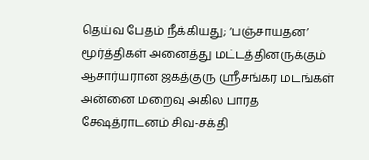தெய்வ பேதம் நீக்கியது; ‘பஞ்சாயதன’ மூர்த்திகள் அனைத்து மட்டத்தினருக்கும் ஆசார்யரான ஜகத்குரு ஸ்ரீசங்கர மடங்கள் அன்னை மறைவு அகில பாரத க்ஷேத்ராடனம் சிவ-சக்தி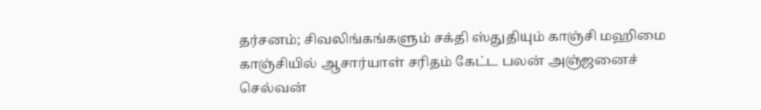தர்சனம்; சிவலிங்கங்களும் சக்தி ஸ்துதியும் காஞ்சி மஹிமை காஞ்சியில் ஆசார்யாள் சரிதம் கேட்ட பலன் அஞ்ஜனைச் செல்வன்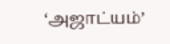‘அஜாட்யம்’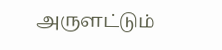அருளட்டும்